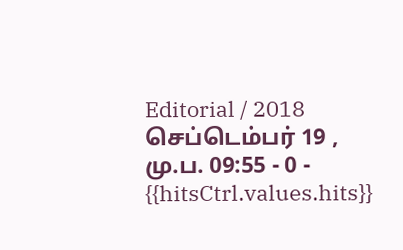Editorial / 2018 செப்டெம்பர் 19 , மு.ப. 09:55 - 0 - {{hitsCtrl.values.hits}}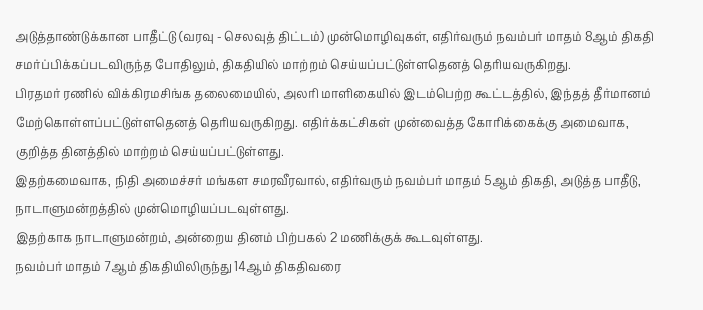அடுத்தாண்டுக்கான பாதீட்டு (வரவு - செலவுத் திட்டம்) முன்மொழிவுகள், எதிர்வரும் நவம்பர் மாதம் 8ஆம் திகதி சமர்ப்பிக்கப்படவிருந்த போதிலும், திகதியில் மாற்றம் செய்யப்பட்டுள்ளதெனத் தெரியவருகிறது.
பிரதமர் ரணில் விக்கிரமசிங்க தலைமையில், அலரி மாளிகையில் இடம்பெற்ற கூட்டத்தில், இந்தத் தீர்மானம் மேற்கொள்ளப்பட்டுள்ளதெனத் தெரியவருகிறது. எதிர்க்கட்சிகள் முன்வைத்த கோரிக்கைக்கு அமைவாக, குறித்த தினத்தில் மாற்றம் செய்யப்பட்டுள்ளது.
இதற்கமைவாக, நிதி அமைச்சர் மங்கள சமரவீரவால், எதிர்வரும் நவம்பர் மாதம் 5ஆம் திகதி, அடுத்த பாதீடு, நாடாளுமன்றத்தில் முன்மொழியப்படவுள்ளது.
இதற்காக நாடாளுமன்றம், அன்றைய தினம் பிற்பகல் 2 மணிக்குக் கூடவுள்ளது.
நவம்பர் மாதம் 7ஆம் திகதியிலிருந்து 14ஆம் திகதிவரை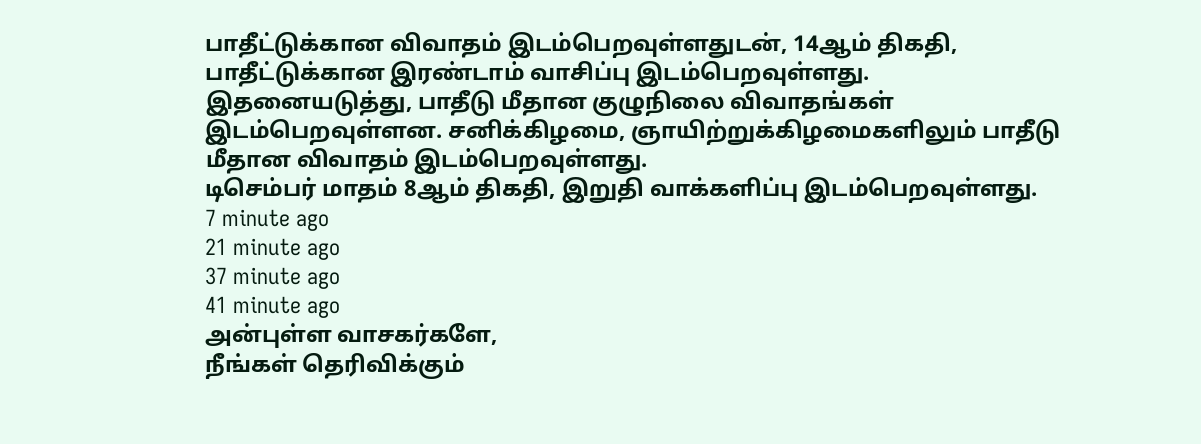பாதீட்டுக்கான விவாதம் இடம்பெறவுள்ளதுடன், 14ஆம் திகதி, பாதீட்டுக்கான இரண்டாம் வாசிப்பு இடம்பெறவுள்ளது.
இதனையடுத்து, பாதீடு மீதான குழுநிலை விவாதங்கள் இடம்பெறவுள்ளன. சனிக்கிழமை, ஞாயிற்றுக்கிழமைகளிலும் பாதீடு மீதான விவாதம் இடம்பெறவுள்ளது.
டிசெம்பர் மாதம் 8ஆம் திகதி, இறுதி வாக்களிப்பு இடம்பெறவுள்ளது.
7 minute ago
21 minute ago
37 minute ago
41 minute ago
அன்புள்ள வாசகர்களே,
நீங்கள் தெரிவிக்கும்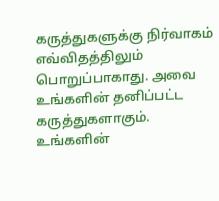கருத்துகளுக்கு நிர்வாகம் எவ்விதத்திலும் பொறுப்பாகாது. அவை உங்களின் தனிப்பட்ட கருத்துகளாகும். உங்களின்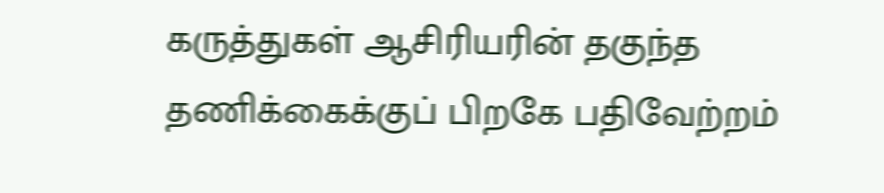கருத்துகள் ஆசிரியரின் தகுந்த தணிக்கைக்குப் பிறகே பதிவேற்றம்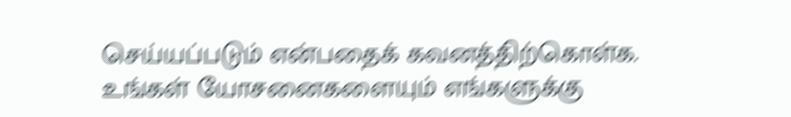செய்யப்படும் என்பதைக் கவனத்திற்கொள்க. உங்கள் யோசனைகளையும் எங்களுக்கு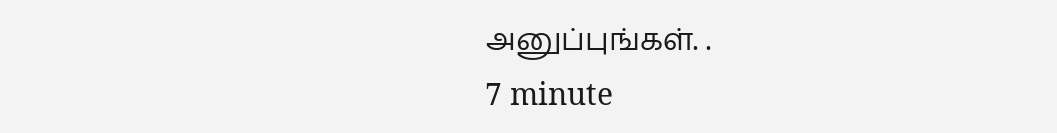அனுப்புங்கள். .
7 minute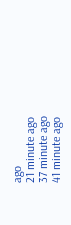ago
21 minute ago
37 minute ago
41 minute ago